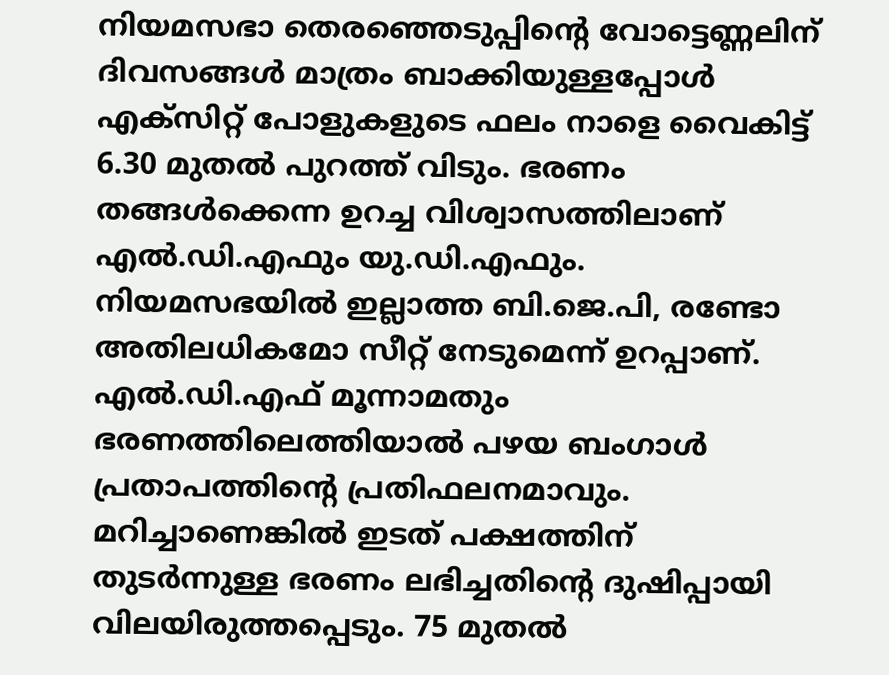നിയമസഭാ തെരഞ്ഞെടുപ്പിൻ്റെ വോട്ടെണ്ണലിന് ദിവസങ്ങൾ മാത്രം ബാക്കിയുള്ളപ്പോൾ എക്സിറ്റ് പോളുകളുടെ ഫലം നാളെ വൈകിട്ട് 6.30 മുതൽ പുറത്ത് വിടും. ഭരണം തങ്ങൾക്കെന്ന ഉറച്ച വിശ്വാസത്തിലാണ് എൽ.ഡി.എഫും യു.ഡി.എഫും.
നിയമസഭയിൽ ഇല്ലാത്ത ബി.ജെ.പി, രണ്ടോ അതിലധികമോ സീറ്റ് നേടുമെന്ന് ഉറപ്പാണ്.
എൽ.ഡി.എഫ് മൂന്നാമതും ഭരണത്തിലെത്തിയാൽ പഴയ ബംഗാൾ പ്രതാപത്തിൻ്റെ പ്രതിഫലനമാവും. മറിച്ചാണെങ്കിൽ ഇടത് പക്ഷത്തിന് തുടർന്നുള്ള ഭരണം ലഭിച്ചതിൻ്റെ ദുഷിപ്പായി വിലയിരുത്തപ്പെടും. 75 മുതൽ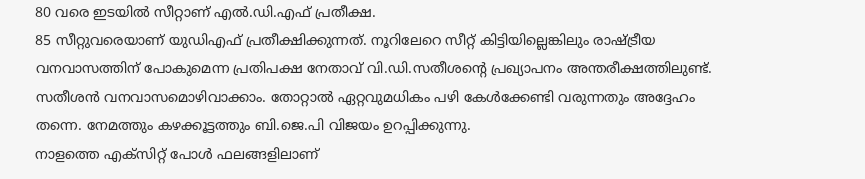80 വരെ ഇടയിൽ സീറ്റാണ് എൽ.ഡി.എഫ് പ്രതീക്ഷ.
85 സീറ്റുവരെയാണ് യുഡിഎഫ് പ്രതീക്ഷിക്കുന്നത്. നൂറിലേറെ സീറ്റ് കിട്ടിയില്ലെങ്കിലും രാഷ്ട്രീയ വനവാസത്തിന് പോകുമെന്ന പ്രതിപക്ഷ നേതാവ് വി.ഡി.സതീശൻ്റെ പ്രഖ്യാപനം അന്തരീക്ഷത്തിലുണ്ട്. സതീശൻ വനവാസമൊഴിവാക്കാം. തോറ്റാൽ ഏറ്റവുമധികം പഴി കേൾക്കേണ്ടി വരുന്നതും അദ്ദേഹം തന്നെ. നേമത്തും കഴക്കൂട്ടത്തും ബി.ജെ.പി വിജയം ഉറപ്പിക്കുന്നു.
നാളത്തെ എക്സിറ്റ് പോൾ ഫലങ്ങളിലാണ്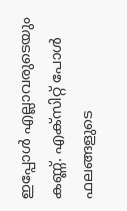ഇപ്പോൾ എല്ലാവരുടെയും കണ്ണ്. എക്സിറ്റ് പോൾ ഫലങ്ങളുടെ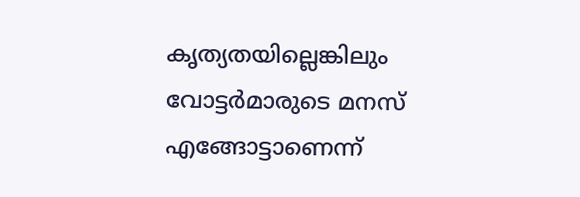കൃത്യതയില്ലെങ്കിലും വോട്ടർമാരുടെ മനസ് എങ്ങോട്ടാണെന്ന്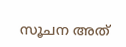സൂചന അത്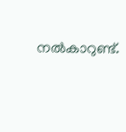നൽകാറുണ്ട്.